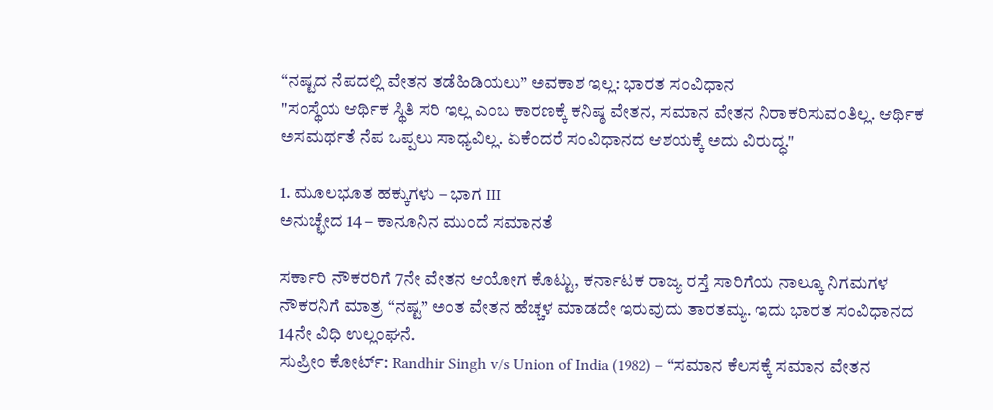“ನಷ್ಟದ ನೆಪದಲ್ಲಿ ವೇತನ ತಡೆಹಿಡಿಯಲು” ಅವಕಾಶ ಇಲ್ಲ: ಭಾರತ ಸಂವಿಧಾನ
"ಸಂಸ್ಥೆಯ ಆರ್ಥಿಕ ಸ್ಥಿತಿ ಸರಿ ಇಲ್ಲ ಎಂಬ ಕಾರಣಕ್ಕೆ ಕನಿಷ್ಠ ವೇತನ, ಸಮಾನ ವೇತನ ನಿರಾಕರಿಸುವಂತಿಲ್ಲ. ಆರ್ಥಿಕ ಅಸಮರ್ಥತೆ ನೆಪ ಒಪ್ಪಲು ಸಾಧ್ಯವಿಲ್ಲ. ಏಕೆಂದರೆ ಸಂವಿಧಾನದ ಆಶಯಕ್ಕೆ ಅದು ವಿರುದ್ಧ."

1. ಮೂಲಭೂತ ಹಕ್ಕುಗಳು – ಭಾಗ III
ಅನುಚ್ಛೇದ 14 – ಕಾನೂನಿನ ಮುಂದೆ ಸಮಾನತೆ

ಸರ್ಕಾರಿ ನೌಕರರಿಗೆ 7ನೇ ವೇತನ ಆಯೋಗ ಕೊಟ್ಟು, ಕರ್ನಾಟಕ ರಾಜ್ಯ ರಸ್ತೆ ಸಾರಿಗೆಯ ನಾಲ್ಕೂ ನಿಗಮಗಳ ನೌಕರನಿಗೆ ಮಾತ್ರ “ನಷ್ಟ” ಅಂತ ವೇತನ ಹೆಚ್ಚಳ ಮಾಡದೇ ಇರುವುದು ತಾರತಮ್ಯ. ಇದು ಭಾರತ ಸಂವಿಧಾನದ 14ನೇ ವಿಧಿ ಉಲ್ಲಂಘನೆ.
ಸುಪ್ರೀಂ ಕೋರ್ಟ್: Randhir Singh v/s Union of India (1982) – “ಸಮಾನ ಕೆಲಸಕ್ಕೆ ಸಮಾನ ವೇತನ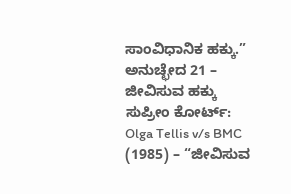ಸಾಂವಿಧಾನಿಕ ಹಕ್ಕು.”
ಅನುಚ್ಛೇದ 21 – ಜೀವಿಸುವ ಹಕ್ಕು
ಸುಪ್ರೀಂ ಕೋರ್ಟ್: Olga Tellis v/s BMC (1985) – “ಜೀವಿಸುವ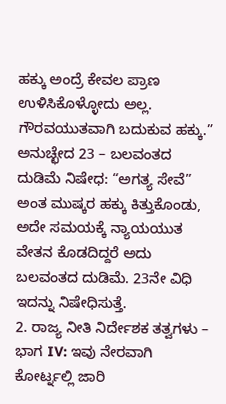ಹಕ್ಕು ಅಂದ್ರೆ ಕೇವಲ ಪ್ರಾಣ ಉಳಿಸಿಕೊಳ್ಳೋದು ಅಲ್ಲ. ಗೌರವಯುತವಾಗಿ ಬದುಕುವ ಹಕ್ಕು.”
ಅನುಚ್ಛೇದ 23 – ಬಲವಂತದ ದುಡಿಮೆ ನಿಷೇಧ: “ಅಗತ್ಯ ಸೇವೆ” ಅಂತ ಮುಷ್ಕರ ಹಕ್ಕು ಕಿತ್ತುಕೊಂಡು, ಅದೇ ಸಮಯಕ್ಕೆ ನ್ಯಾಯಯುತ ವೇತನ ಕೊಡದಿದ್ದರೆ ಅದು ಬಲವಂತದ ದುಡಿಮೆ. 23ನೇ ವಿಧಿ ಇದನ್ನು ನಿಷೇಧಿಸುತ್ತೆ.
2. ರಾಜ್ಯ ನೀತಿ ನಿರ್ದೇಶಕ ತತ್ವಗಳು – ಭಾಗ IV: ಇವು ನೇರವಾಗಿ ಕೋರ್ಟ್ನಲ್ಲಿ ಜಾರಿ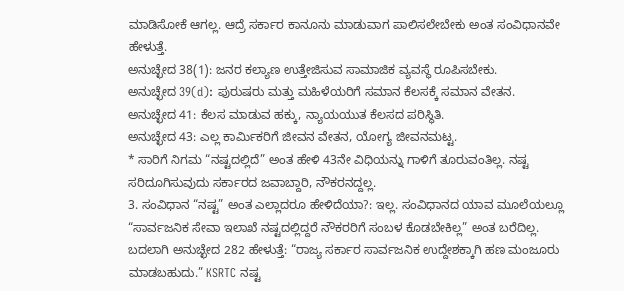ಮಾಡಿಸೋಕೆ ಆಗಲ್ಲ. ಆದ್ರೆ ಸರ್ಕಾರ ಕಾನೂನು ಮಾಡುವಾಗ ಪಾಲಿಸಲೇಬೇಕು ಅಂತ ಸಂವಿಧಾನವೇ ಹೇಳುತ್ತೆ.
ಅನುಚ್ಛೇದ 38(1): ಜನರ ಕಲ್ಯಾಣ ಉತ್ತೇಜಿಸುವ ಸಾಮಾಜಿಕ ವ್ಯವಸ್ಥೆ ರೂಪಿಸಬೇಕು.
ಅನುಚ್ಛೇದ 39(d): ಪುರುಷರು ಮತ್ತು ಮಹಿಳೆಯರಿಗೆ ಸಮಾನ ಕೆಲಸಕ್ಕೆ ಸಮಾನ ವೇತನ.
ಅನುಚ್ಛೇದ 41: ಕೆಲಸ ಮಾಡುವ ಹಕ್ಕು, ನ್ಯಾಯಯುತ ಕೆಲಸದ ಪರಿಸ್ಥಿತಿ.
ಅನುಚ್ಛೇದ 43: ಎಲ್ಲ ಕಾರ್ಮಿಕರಿಗೆ ಜೀವನ ವೇತನ, ಯೋಗ್ಯ ಜೀವನಮಟ್ಟ.
* ಸಾರಿಗೆ ನಿಗಮ “ನಷ್ಟದಲ್ಲಿದೆ” ಅಂತ ಹೇಳಿ 43ನೇ ವಿಧಿಯನ್ನು ಗಾಳಿಗೆ ತೂರುವಂತಿಲ್ಲ. ನಷ್ಟ ಸರಿದೂಗಿಸುವುದು ಸರ್ಕಾರದ ಜವಾಬ್ದಾರಿ, ನೌಕರನದ್ದಲ್ಲ.
3. ಸಂವಿಧಾನ “ನಷ್ಟ” ಅಂತ ಎಲ್ಲಾದರೂ ಹೇಳಿದೆಯಾ?: ಇಲ್ಲ. ಸಂವಿಧಾನದ ಯಾವ ಮೂಲೆಯಲ್ಲೂ “ಸಾರ್ವಜನಿಕ ಸೇವಾ ಇಲಾಖೆ ನಷ್ಟದಲ್ಲಿದ್ದರೆ ನೌಕರರಿಗೆ ಸಂಬಳ ಕೊಡಬೇಕಿಲ್ಲ” ಅಂತ ಬರೆದಿಲ್ಲ.
ಬದಲಾಗಿ ಅನುಚ್ಛೇದ 282 ಹೇಳುತ್ತೆ: “ರಾಜ್ಯ ಸರ್ಕಾರ ಸಾರ್ವಜನಿಕ ಉದ್ದೇಶಕ್ಕಾಗಿ ಹಣ ಮಂಜೂರು ಮಾಡಬಹುದು.” KSRTC ನಷ್ಟ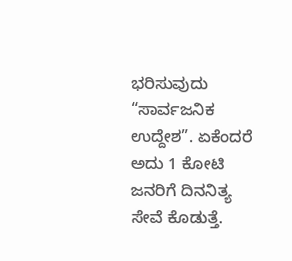ಭರಿಸುವುದು “ಸಾರ್ವಜನಿಕ ಉದ್ದೇಶ”. ಏಕೆಂದರೆ ಅದು 1 ಕೋಟಿ ಜನರಿಗೆ ದಿನನಿತ್ಯ ಸೇವೆ ಕೊಡುತ್ತೆ.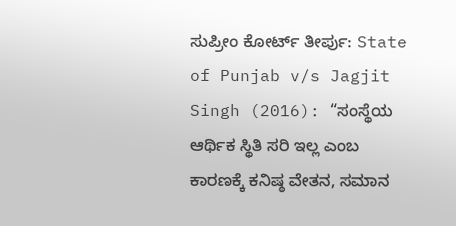ಸುಪ್ರೀಂ ಕೋರ್ಟ್ ತೀರ್ಪು: State of Punjab v/s Jagjit Singh (2016): “ಸಂಸ್ಥೆಯ ಆರ್ಥಿಕ ಸ್ಥಿತಿ ಸರಿ ಇಲ್ಲ ಎಂಬ ಕಾರಣಕ್ಕೆ ಕನಿಷ್ಠ ವೇತನ, ಸಮಾನ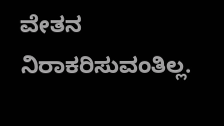ವೇತನ ನಿರಾಕರಿಸುವಂತಿಲ್ಲ.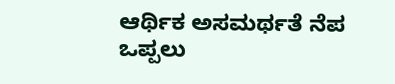ಆರ್ಥಿಕ ಅಸಮರ್ಥತೆ ನೆಪ ಒಪ್ಪಲು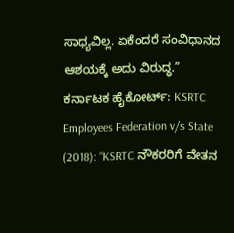ಸಾಧ್ಯವಿಲ್ಲ. ಏಕೆಂದರೆ ಸಂವಿಧಾನದ ಆಶಯಕ್ಕೆ ಅದು ವಿರುದ್ಧ.”
ಕರ್ನಾಟಕ ಹೈಕೋರ್ಟ್: KSRTC Employees Federation v/s State (2018): “KSRTC ನೌಕರರಿಗೆ ವೇತನ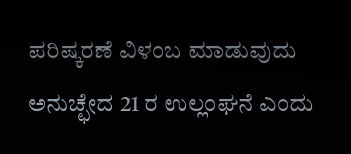ಪರಿಷ್ಕರಣೆ ವಿಳಂಬ ಮಾಡುವುದು ಅನುಚ್ಛೇದ 21 ರ ಉಲ್ಲಂಘನೆ ಎಂದು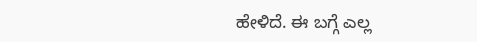ಹೇಳಿದೆ. ಈ ಬಗ್ಗೆ ಎಲ್ಲ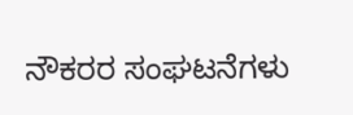ನೌಕರರ ಸಂಘಟನೆಗಳು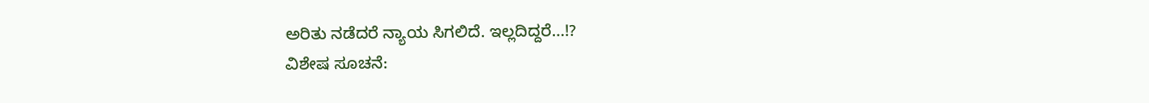ಅರಿತು ನಡೆದರೆ ನ್ಯಾಯ ಸಿಗಲಿದೆ. ಇಲ್ಲದಿದ್ದರೆ…!?
ವಿಶೇಷ ಸೂಚನೆ: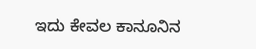ಇದು ಕೇವಲ ಕಾನೂನಿನ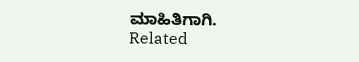ಮಾಹಿತಿಗಾಗಿ.
Related